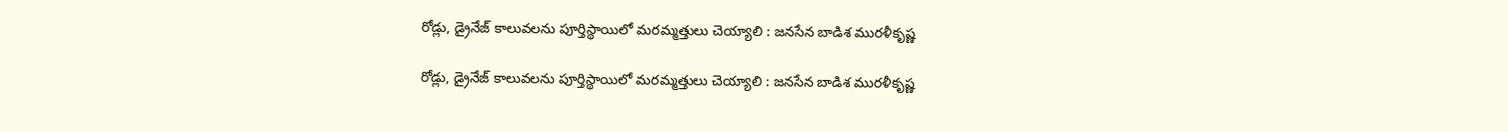రోడ్లు, డ్రైనేజ్ కాలువలను పూర్తిస్థాయిలో మరమ్మత్తులు చెయ్యాలి : జనసేన బాడిశ మురళీకృష్ణ

రోడ్లు, డ్రైనేజ్ కాలువలను పూర్తిస్థాయిలో మరమ్మత్తులు చెయ్యాలి : జనసేన బాడిశ మురళీకృష్ణ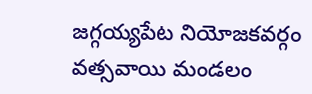జగ్గయ్యపేట నియోజకవర్గం వత్సవాయి మండలం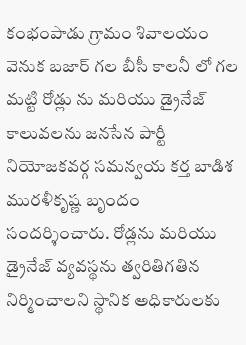కంభంపాడు గ్రామం శివాలయం వెనుక బజార్ గల బీసీ కాలనీ లో గల మట్టి రోడ్లు ను మరియు డ్రైనేజ్ కాలువలను జనసేన పార్టీ నియోజకవర్గ సమన్వయ కర్త బాడిశ మురళీకృష్ణ బృందం సందర్శించారు. రోడ్లను మరియు డ్రైనేజ్ వ్యవస్థను త్వరితిగతిన నిర్మించాలని స్థానిక అధికారులకు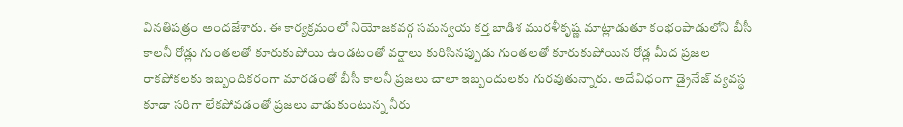వినతిపత్రం అందజేశారు. ఈ కార్యక్రమంలో నియోజకవర్గ సమన్వయ కర్త బాడిశ మురళీకృష్ణ మాట్లాడుతూ కంభంపాడులోని బీసీ కాలనీ రోడ్లు గుంతలతో కూరుకుపోయి ఉండటంతో వర్షాలు కురిసినప్పుడు గుంతలతో కూరుకుపోయిన రోడ్ల మీద ప్రజల రాకపోకలకు ఇబ్బందికరంగా మారడంతో బీసీ కాలనీ ప్రజలు చాలా ఇబ్బందులకు గురవుతున్నారు. అదేవిధంగా డ్రైనేజ్ వ్యవస్థ కూడా సరిగా లేకపోవడంతో ప్రజలు వాడుకుంటున్న నీరు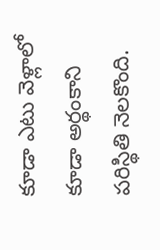కూడా ఎటు వెళ్లాలో కూడా అర్థంకాని పరిస్థితి నెలకొంది.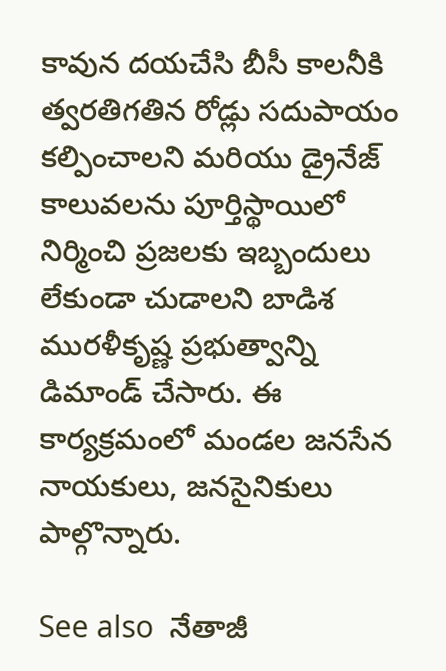కావున దయచేసి బీసీ కాలనీకి త్వరతిగతిన రోడ్లు సదుపాయం కల్పించాలని మరియు డ్రైనేజ్ కాలువలను పూర్తిస్థాయిలో నిర్మించి ప్రజలకు ఇబ్బందులు లేకుండా చుడాలని బాడిశ మురళీకృష్ణ ప్రభుత్వాన్ని డిమాండ్ చేసారు. ఈ కార్యక్రమంలో మండల జనసేన నాయకులు, జనసైనికులు పాల్గొన్నారు.

See also  నేతాజీ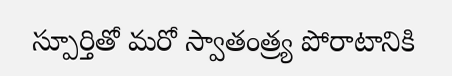స్పూర్తితో మరో స్వాతంత్ర్య పోరాటానికి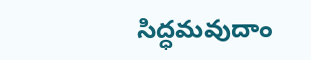సిద్ధమవుదాం